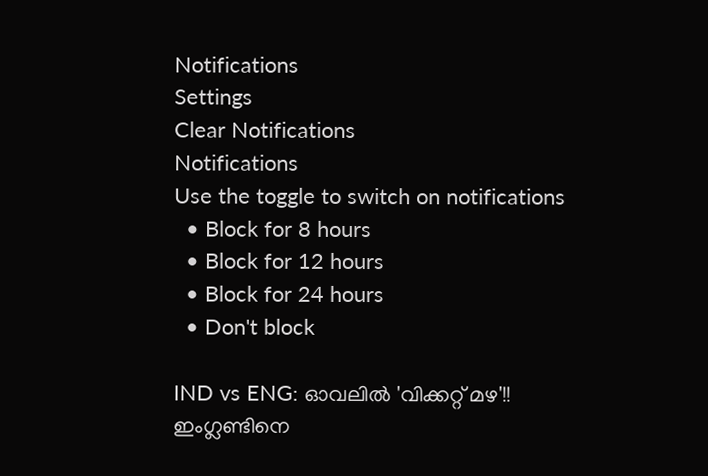Notifications
Settings
Clear Notifications
Notifications
Use the toggle to switch on notifications
  • Block for 8 hours
  • Block for 12 hours
  • Block for 24 hours
  • Don't block

IND vs ENG: ഓവലില്‍ 'വിക്കറ്റ് മഴ'!! ഇംഗ്ലണ്ടിനെ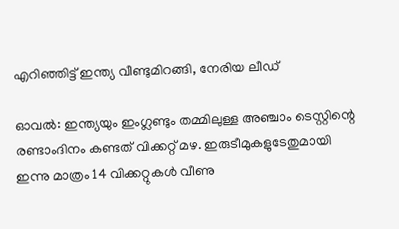എറിഞ്ഞിട്ട് ഇന്ത്യ വീണ്ടുമിറങ്ങി, നേരിയ ലീഡ്

ഓവല്‍: ഇന്ത്യയും ഇംഗ്ലണ്ടും തമ്മിലുള്ള അഞ്ചാം ടെസ്റ്റിന്റെ രണ്ടാംദിനം കണ്ടത് വിക്കറ്റ് മഴ. ഇരുടീമുകളുടേതുമായി ഇന്നു മാത്രം 14 വിക്കറ്റുകള്‍ വീണു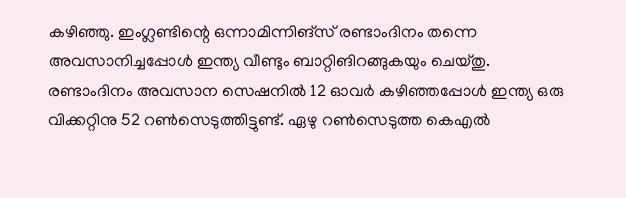കഴിഞ്ഞു. ഇംഗ്ലണ്ടിന്റെ ഒന്നാമിന്നിങ്‌സ് രണ്ടാംദിനം തന്നെ അവസാനിച്ചപ്പോള്‍ ഇന്ത്യ വീണ്ടും ബാറ്റിങിറങ്ങുകയും ചെയ്തു. രണ്ടാംദിനം അവസാന സെഷനില്‍ 12 ഓവര്‍ കഴിഞ്ഞപ്പോള്‍ ഇന്ത്യ ഒരു വിക്കറ്റിനു 52 റണ്‍സെടുത്തിട്ടുണ്ട്. ഏഴു റണ്‍സെടുത്ത കെഎല്‍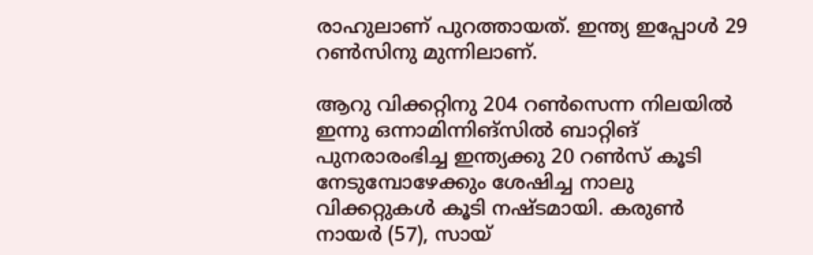രാഹുലാണ് പുറത്തായത്. ഇന്ത്യ ഇപ്പോള്‍ 29 റണ്‍സിനു മുന്നിലാണ്.

ആറു വിക്കറ്റിനു 204 റണ്‍സെന്ന നിലയില്‍ ഇന്നു ഒന്നാമിന്നിങ്‌സില്‍ ബാറ്റിങ് പുനരാരംഭിച്ച ഇന്ത്യക്കു 20 റണ്‍സ് കൂടി നേടുമ്പോഴേക്കും ശേഷിച്ച നാലു വിക്കറ്റുകള്‍ കൂടി നഷ്ടമായി. കരുണ്‍ നായര്‍ (57), സായ്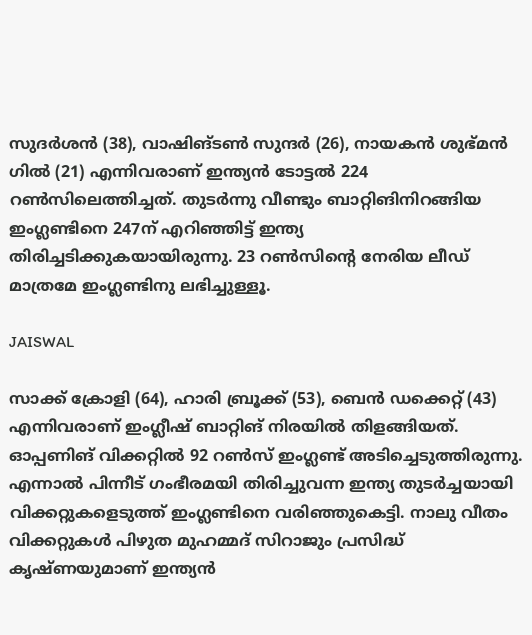സുദര്‍ശന്‍ (38), വാഷിങ്ടണ്‍ സുന്ദര്‍ (26), നായകന്‍ ശുഭ്മന്‍ ഗില്‍ (21) എന്നിവരാണ് ഇന്ത്യന്‍ ടോട്ടല്‍ 224 റണ്‍സിലെത്തിച്ചത്. തുടര്‍ന്നു വീണ്ടും ബാറ്റിങിനിറങ്ങിയ ഇംഗ്ലണ്ടിനെ 247ന് എറിഞ്ഞിട്ട് ഇന്ത്യ തിരിച്ചടിക്കുകയായിരുന്നു. 23 റണ്‍സിന്റെ നേരിയ ലീഡ് മാത്രമേ ഇംഗ്ലണ്ടിനു ലഭിച്ചുള്ളൂ.

JAISWAL

സാക്ക് ക്രോളി (64), ഹാരി ബ്രൂക്ക് (53), ബെന്‍ ഡക്കെറ്റ് (43) എന്നിവരാണ് ഇംഗ്ലീഷ് ബാറ്റിങ് നിരയില്‍ തിളങ്ങിയത്. ഓപ്പണിങ് വിക്കറ്റില്‍ 92 റണ്‍സ് ഇംഗ്ലണ്ട് അടിച്ചെടുത്തിരുന്നു. എന്നാല്‍ പിന്നീട് ഗംഭീരമയി തിരിച്ചുവന്ന ഇന്ത്യ തുടര്‍ച്ചയായി വിക്കറ്റുകളെടുത്ത് ഇംഗ്ലണ്ടിനെ വരിഞ്ഞുകെട്ടി. നാലു വീതം വിക്കറ്റുകള്‍ പിഴുത മുഹമ്മദ് സിറാജും പ്രസിദ്ധ് കൃഷ്ണയുമാണ് ഇന്ത്യന്‍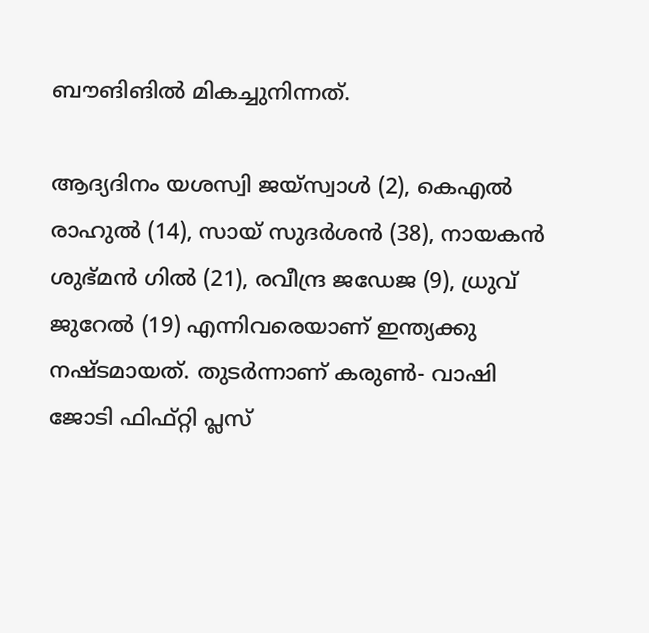ബൗങിങില്‍ മികച്ചുനിന്നത്.

ആദ്യദിനം യശസ്വി ജയ്‌സ്വാള്‍ (2), കെഎല്‍ രാഹുല്‍ (14), സായ് സുദര്‍ശന്‍ (38), നായകന്‍ ശുഭ്മന്‍ ഗില്‍ (21), രവീന്ദ്ര ജഡേജ (9), ധ്രുവ് ജുറേല്‍ (19) എന്നിവരെയാണ് ഇന്ത്യക്കു നഷ്ടമായത്. തുടര്‍ന്നാണ് കരുണ്‍- വാഷി ജോടി ഫിഫ്റ്റി പ്ലസ്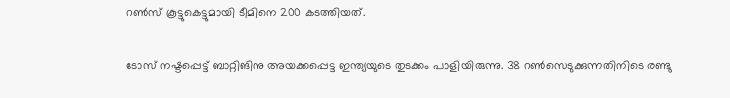റണ്‍സ് കൂട്ടുകെട്ടുമായി ടീമിനെ 200 കടത്തിയത്.

ടോസ് നഷ്ടപ്പെട്ട് ബാറ്റിങിനു അയക്കപ്പെട്ട ഇന്ത്യയുടെ തുടക്കം പാളിയിരുന്നു. 38 റണ്‍സെടുക്കുന്നതിനിടെ രണ്ടു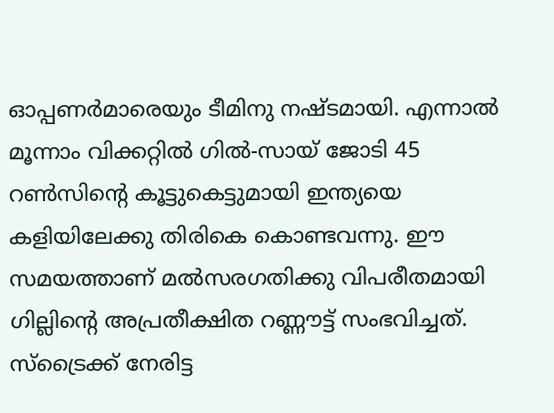ഓപ്പണര്‍മാരെയും ടീമിനു നഷ്ടമായി. എന്നാല്‍ മൂന്നാം വിക്കറ്റില്‍ ഗില്‍-സായ് ജോടി 45 റണ്‍സിന്റെ കൂട്ടുകെട്ടുമായി ഇന്ത്യയെ കളിയിലേക്കു തിരികെ കൊണ്ടവന്നു. ഈ സമയത്താണ് മല്‍സരഗതിക്കു വിപരീതമായി ഗില്ലിന്റെ അപ്രതീക്ഷിത റണ്ണൗട്ട് സംഭവിച്ചത്. സ്‌ട്രൈക്ക് നേരിട്ട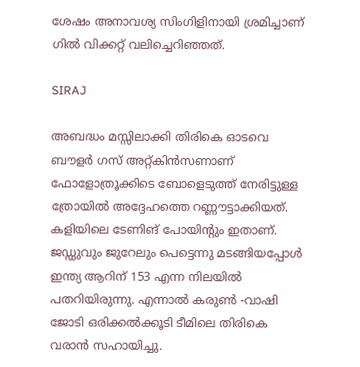ശേഷം അനാവശ്യ സിംഗിളിനായി ശ്രമിച്ചാണ് ഗില്‍ വിക്കറ്റ് വലിച്ചെറിഞ്ഞത്.

SIRAJ

അബദ്ധം മസ്സിലാക്കി തിരികെ ഓടവെ ബൗളര്‍ ഗസ് അറ്റ്കിന്‍സണാണ് ഫോളോത്രൂക്കിടെ ബോളെടുത്ത് നേരിട്ടുള്ള ത്രോയില്‍ അദ്ദേഹത്തെ റണ്ണൗട്ടാക്കിയത്. കളിയിലെ ടേണിങ് പോയിന്റും ഇതാണ്. ജഡ്ഡുവും ജുറേലും പെട്ടെന്നു മടങ്ങിയപ്പോള്‍ ഇന്ത്യ ആറിന് 153 എന്ന നിലയില്‍ പതറിയിരുന്നു. എന്നാല്‍ കരുണ്‍ -വാഷി ജോടി ഒരിക്കല്‍ക്കൂടി ടീമിലെ തിരികെ വരാന്‍ സഹായിച്ചു.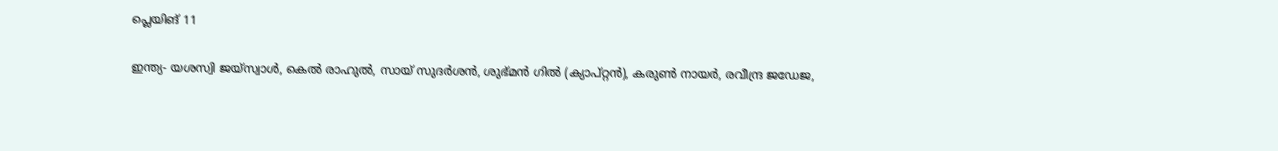പ്ലെയിങ് 11

ഇന്ത്യ- യശസ്വി ജയ്‌സ്വാള്‍, കെല്‍ രാഹുല്‍, സായ് സുദര്‍ശന്‍, ശുഭ്മന്‍ ഗില്‍ (ക്യാപ്റ്റന്‍), കരുണ്‍ നായര്‍, രവീന്ദ്ര ജഡേജ,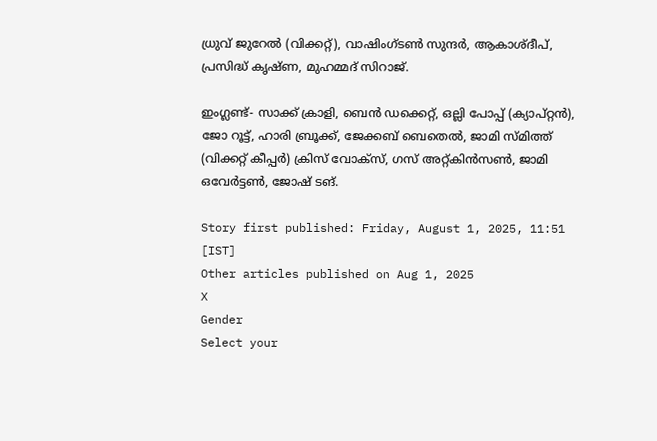ധ്രുവ് ജുറേല്‍ (വിക്കറ്റ്), വാഷിംഗ്ടണ്‍ സുന്ദര്‍, ആകാശ്ദീപ്, പ്രസിദ്ധ് കൃഷ്ണ, മുഹമ്മദ് സിറാജ്.

ഇംഗ്ലണ്ട്- സാക്ക് ക്രാളി, ബെന്‍ ഡക്കെറ്റ്, ഒല്ലി പോപ്പ് (ക്യാപ്റ്റന്‍), ജോ റൂട്ട്, ഹാരി ബ്രൂക്ക്, ജേക്കബ് ബെതെല്‍, ജാമി സ്മിത്ത് (വിക്കറ്റ് കീപ്പര്‍) ക്രിസ് വോക്സ്, ഗസ് അറ്റ്കിന്‍സണ്‍, ജാമി ഒവേര്‍ട്ടണ്‍, ജോഷ് ടങ്.

Story first published: Friday, August 1, 2025, 11:51 [IST]
Other articles published on Aug 1, 2025
X
Gender
Select your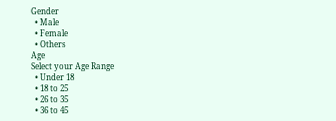Gender
  • Male
  • Female
  • Others
Age
Select your Age Range
  • Under 18
  • 18 to 25
  • 26 to 35
  • 36 to 45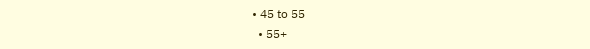• 45 to 55
  • 55+